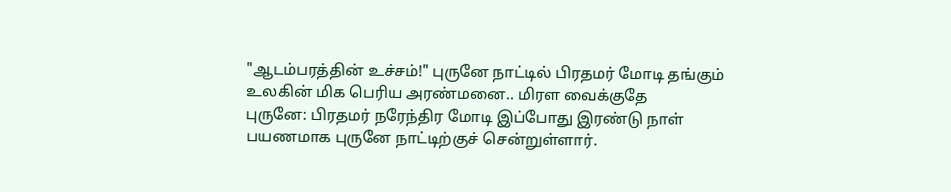"ஆடம்பரத்தின் உச்சம்!" புருனே நாட்டில் பிரதமர் மோடி தங்கும் உலகின் மிக பெரிய அரண்மனை.. மிரள வைக்குதே
புருனே: பிரதமர் நரேந்திர மோடி இப்போது இரண்டு நாள் பயணமாக புருனே நாட்டிற்குச் சென்றுள்ளார்.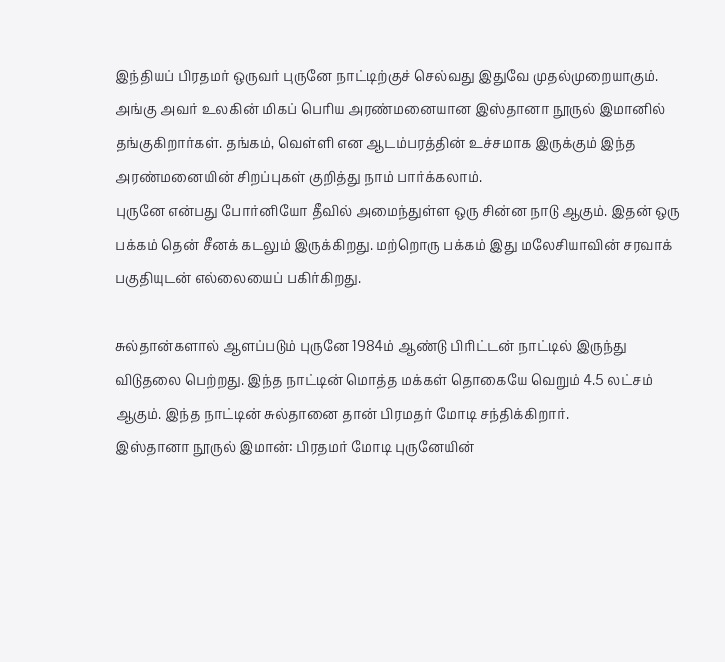இந்தியப் பிரதமர் ஒருவர் புருனே நாட்டிற்குச் செல்வது இதுவே முதல்முறையாகும். அங்கு அவர் உலகின் மிகப் பெரிய அரண்மனையான இஸ்தானா நூருல் இமானில் தங்குகிறார்கள். தங்கம், வெள்ளி என ஆடம்பரத்தின் உச்சமாக இருக்கும் இந்த அரண்மனையின் சிறப்புகள் குறித்து நாம் பார்க்கலாம்.
புருனே என்பது போர்னியோ தீவில் அமைந்துள்ள ஒரு சின்ன நாடு ஆகும். இதன் ஒரு பக்கம் தென் சீனக் கடலும் இருக்கிறது. மற்றொரு பக்கம் இது மலேசியாவின் சரவாக் பகுதியுடன் எல்லையைப் பகிர்கிறது.

சுல்தான்களால் ஆளப்படும் புருனே 1984ம் ஆண்டு பிரிட்டன் நாட்டில் இருந்து விடுதலை பெற்றது. இந்த நாட்டின் மொத்த மக்கள் தொகையே வெறும் 4.5 லட்சம் ஆகும். இந்த நாட்டின் சுல்தானை தான் பிரமதர் மோடி சந்திக்கிறார்.
இஸ்தானா நூருல் இமான்: பிரதமர் மோடி புருனேயின்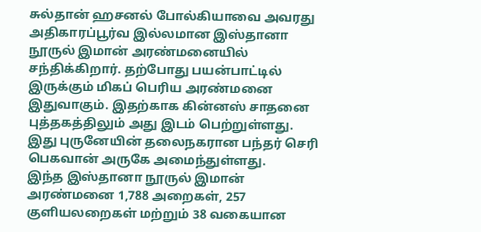சுல்தான் ஹசனல் போல்கியாவை அவரது அதிகாரப்பூர்வ இல்லமான இஸ்தானா நூருல் இமான் அரண்மனையில் சந்திக்கிறார். தற்போது பயன்பாட்டில் இருக்கும் மிகப் பெரிய அரண்மனை இதுவாகும். இதற்காக கின்னஸ் சாதனை புத்தகத்திலும் அது இடம் பெற்றுள்ளது. இது புருனேயின் தலைநகரான பந்தர் செரி பெகவான் அருகே அமைந்துள்ளது.
இந்த இஸ்தானா நூருல் இமான் அரண்மனை 1,788 அறைகள், 257 குளியலறைகள் மற்றும் 38 வகையான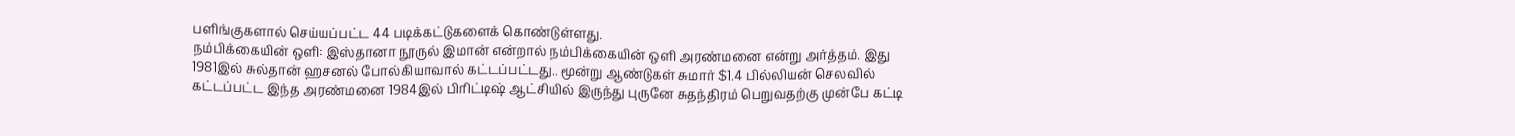பளிங்குகளால் செய்யப்பட்ட 44 படிக்கட்டுகளைக் கொண்டுள்ளது.
நம்பிக்கையின் ஒளி: இஸ்தானா நூருல் இமான் என்றால் நம்பிக்கையின் ஒளி அரண்மனை என்று அர்த்தம். இது 1981இல் சுல்தான் ஹசனல் போல்கியாவால் கட்டப்பட்டது.. மூன்று ஆண்டுகள் சுமார் $1.4 பில்லியன் செலவில் கட்டப்பட்ட இந்த அரண்மனை 1984இல் பிரிட்டிஷ் ஆட்சியில் இருந்து புருனே சுதந்திரம் பெறுவதற்கு முன்பே கட்டி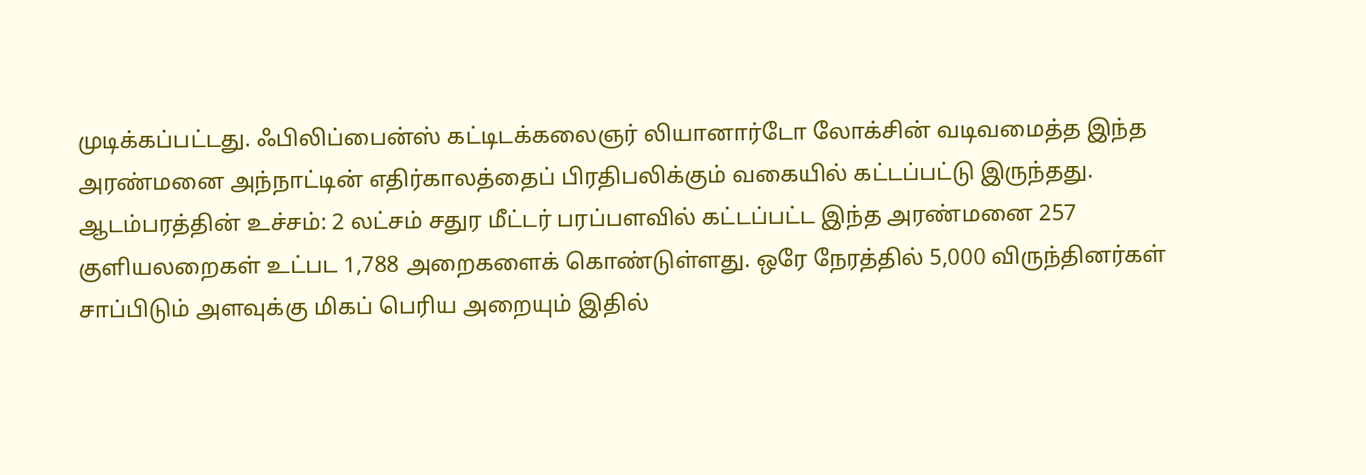முடிக்கப்பட்டது. ஃபிலிப்பைன்ஸ் கட்டிடக்கலைஞர் லியானார்டோ லோக்சின் வடிவமைத்த இந்த அரண்மனை அந்நாட்டின் எதிர்காலத்தைப் பிரதிபலிக்கும் வகையில் கட்டப்பட்டு இருந்தது.
ஆடம்பரத்தின் உச்சம்: 2 லட்சம் சதுர மீட்டர் பரப்பளவில் கட்டப்பட்ட இந்த அரண்மனை 257 குளியலறைகள் உட்பட 1,788 அறைகளைக் கொண்டுள்ளது. ஒரே நேரத்தில் 5,000 விருந்தினர்கள் சாப்பிடும் அளவுக்கு மிகப் பெரிய அறையும் இதில்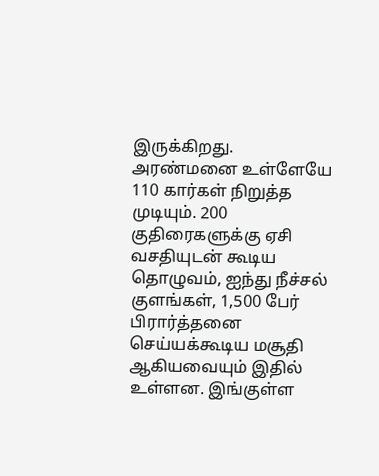இருக்கிறது. அரண்மனை உள்ளேயே 110 கார்கள் நிறுத்த முடியும். 200 குதிரைகளுக்கு ஏசி வசதியுடன் கூடிய தொழுவம், ஐந்து நீச்சல் குளங்கள், 1,500 பேர் பிரார்த்தனை செய்யக்கூடிய மசூதி ஆகியவையும் இதில் உள்ளன. இங்குள்ள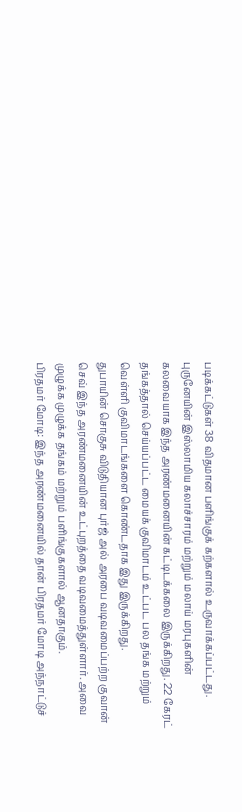படிக்கட்டுகள் 38 விதமான பளிங்குக் கற்களால் உருவாக்கப்பட்டது.
புருனேயின் இஸ்லாமிய கலாச்சாரம் மற்றும் மலாய் மரபுகளின் கலவையாக இந்த அரண்மனையின் கட்டிடக்கலை இருக்கிறது. 22 கேரட் தங்கத்தால் செய்யப்பட்ட மையக் குவிமாடம் உட்பட பல தங்க மற்றும் வெள்ளி குவிமாடங்களை கொண்டதாக இது இருக்கிறது.
துபாயின் சொகுசு விடுதியான புர்ஜ் அல் அரபை வடிவமைப்பற்ற குவான் செவ் இந்த அரண்மனையின் உட்புறத்தை வடிவமைத்துள்ளார். அவை முழுக்க முழுக்க தங்கம் மற்றும் பளிங்குகளால் ஆனதாகும்.
பிரதமர் மோடி: இந்த அரண்மனையில் தான் பிரதமர் மோடி அந்நாட்டுச்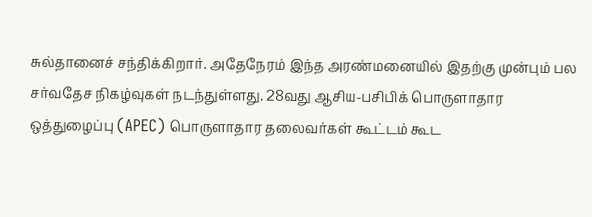சுல்தானைச் சந்திக்கிறார். அதேநேரம் இந்த அரண்மனையில் இதற்கு முன்பும் பல சர்வதேச நிகழ்வுகள் நடந்துள்ளது. 28வது ஆசிய-பசிபிக் பொருளாதார ஒத்துழைப்பு (APEC) பொருளாதார தலைவர்கள் கூட்டம் கூட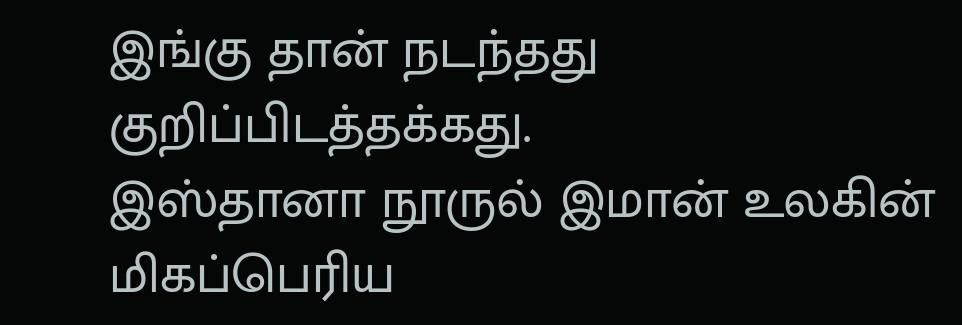இங்கு தான் நடந்தது குறிப்பிடத்தக்கது.
இஸ்தானா நூருல் இமான் உலகின் மிகப்பெரிய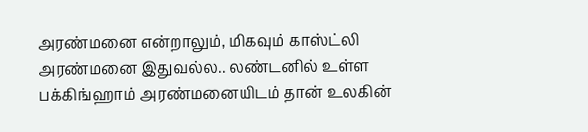அரண்மனை என்றாலும், மிகவும் காஸ்ட்லி அரண்மனை இதுவல்ல.. லண்டனில் உள்ள பக்கிங்ஹாம் அரண்மனையிடம் தான் உலகின்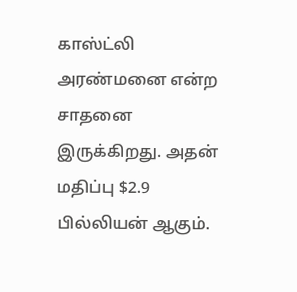காஸ்ட்லி அரண்மனை என்ற சாதனை இருக்கிறது. அதன் மதிப்பு $2.9 பில்லியன் ஆகும்.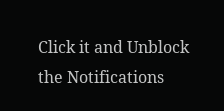Click it and Unblock the Notifications